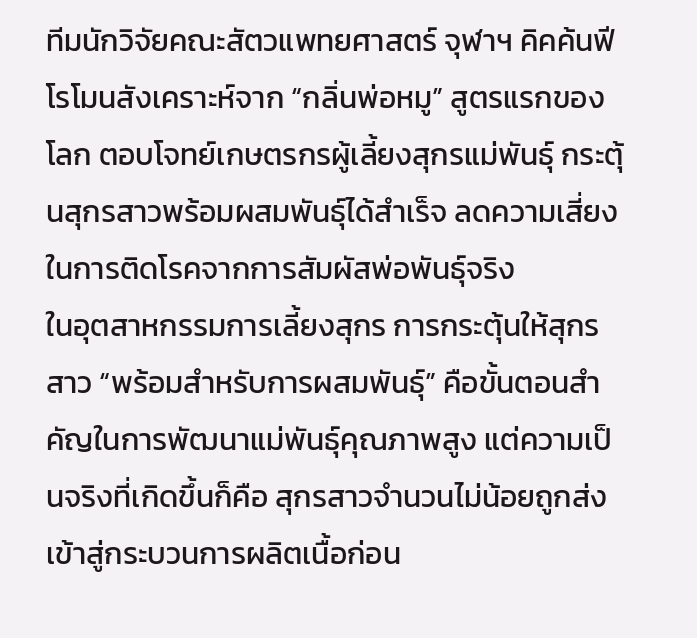ทีมนักวิจัยคณะสัตวแพทยศาสตร์ จุฬาฯ คิคค้นฟีโรโมนสังเคราะห์จาก “กลิ่นพ่อหมู” สูตรแรกของโลก ตอบโจทย์เกษตรกรผู้เลี้ยงสุกรแม่พันธุ์ กระตุ้นสุกรสาวพร้อมผสมพันธุ์ได้สำเร็จ ลดความเสี่ยงในการติดโรคจากการสัมผัสพ่อพันธุ์จริง
ในอุตสาหกรรมการเลี้ยงสุกร การกระตุ้นให้สุกรสาว “พร้อมสำหรับการผสมพันธุ์” คือขั้นตอนสำคัญในการพัฒนาแม่พันธุ์คุณภาพสูง แต่ความเป็นจริงที่เกิดขึ้นก็คือ สุกรสาวจำนวนไม่น้อยถูกส่งเข้าสู่กระบวนการผลิตเนื้อก่อน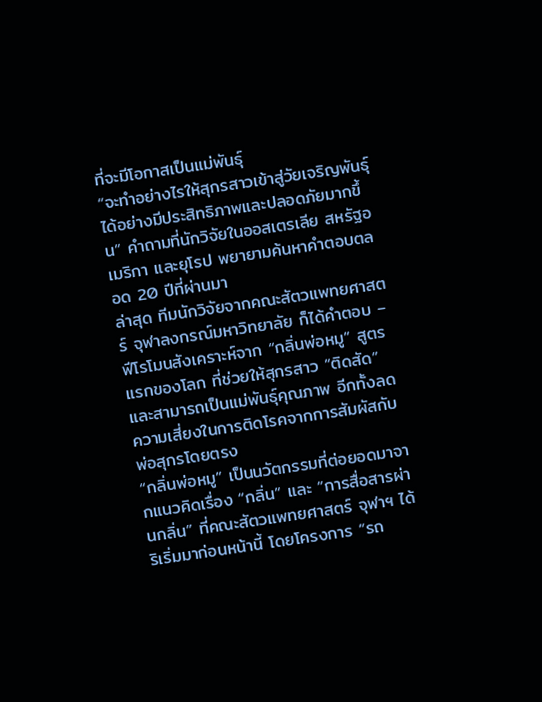ที่จะมีโอกาสเป็นแม่พันธุ์
“จะทำอย่างไรให้สุกรสาวเข้าสู่วัยเจริญพันธุ์ได้อย่างมีประสิทธิภาพและปลอดภัยมากขึ้น” คำถามที่นักวิจัยในออสเตรเลีย สหรัฐอเมริกา และยุโรป พยายามค้นหาคำตอบตลอด 20 ปีที่ผ่านมา
ล่าสุด ทีมนักวิจัยจากคณะสัตวแพทยศาสตร์ จุฬาลงกรณ์มหาวิทยาลัย ก็ได้คำตอบ – ฟีโรโมนสังเคราะห์จาก “กลิ่นพ่อหมู” สูตรแรกของโลก ที่ช่วยให้สุกรสาว “ติดสัด” และสามารถเป็นแม่พันธุ์คุณภาพ อีกทั้งลดความเสี่ยงในการติดโรคจากการสัมผัสกับพ่อสุกรโดยตรง
“กลิ่นพ่อหมู” เป็นนวัตกรรมที่ต่อยอดมาจากแนวคิดเรื่อง “กลิ่น” และ “การสื่อสารผ่านกลิ่น” ที่คณะสัตวแพทยศาสตร์ จุฬาฯ ได้ริเริ่มมาก่อนหน้านี้ โดยโครงการ “รถ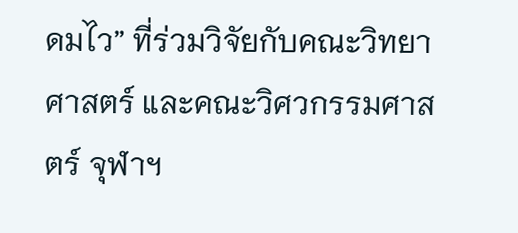ดมไว” ที่ร่วมวิจัยกับคณะวิทยาศาสตร์ และคณะวิศวกรรมศาสตร์ จุฬาฯ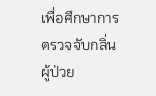เพื่อศึกษาการตรวจจับกลิ่นผู้ป่วย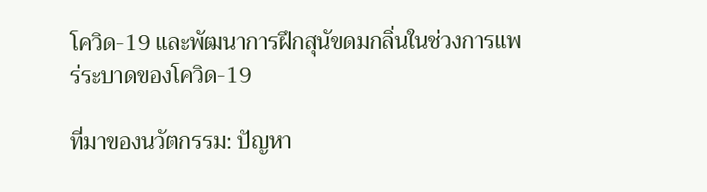โควิด-19 และพัฒนาการฝึกสุนัขดมกลิ่นในช่วงการแพร่ระบาดของโควิด-19

ที่มาของนวัตกรรม: ปัญหา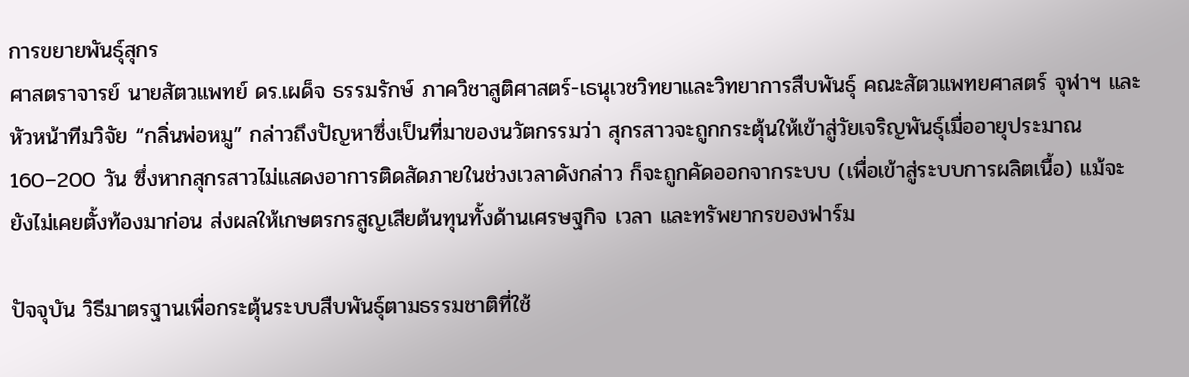การขยายพันธุ์สุกร
ศาสตราจารย์ นายสัตวแพทย์ ดร.เผด็จ ธรรมรักษ์ ภาควิชาสูติศาสตร์-เธนุเวชวิทยาและวิทยาการสืบพันธุ์ คณะสัตวแพทยศาสตร์ จุฬาฯ และหัวหน้าทีมวิจัย “กลิ่นพ่อหมู” กล่าวถึงปัญหาซึ่งเป็นที่มาของนวัตกรรมว่า สุกรสาวจะถูกกระตุ้นให้เข้าสู่วัยเจริญพันธุ์เมื่ออายุประมาณ 160–200 วัน ซึ่งหากสุกรสาวไม่แสดงอาการติดสัดภายในช่วงเวลาดังกล่าว ก็จะถูกคัดออกจากระบบ (เพื่อเข้าสู่ระบบการผลิตเนื้อ) แม้จะยังไม่เคยตั้งท้องมาก่อน ส่งผลให้เกษตรกรสูญเสียต้นทุนทั้งด้านเศรษฐกิจ เวลา และทรัพยากรของฟาร์ม

ปัจจุบัน วิธีมาตรฐานเพื่อกระตุ้นระบบสืบพันธุ์ตามธรรมชาติที่ใช้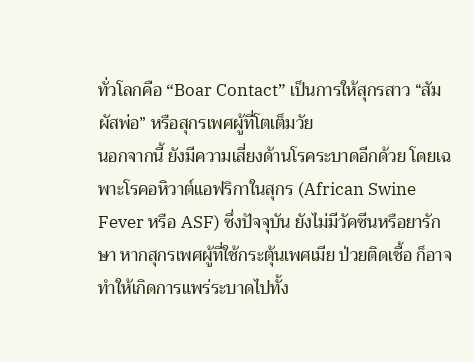ทั่วโลกคือ “Boar Contact” เป็นการให้สุกรสาว “สัมผัสพ่อ” หรือสุกรเพศผู้ที่โตเต็มวัย
นอกจากนี้ ยังมีความเสี่ยงด้านโรคระบาดอีกด้วย โดยเฉพาะโรคอหิวาต์แอฟริกาในสุกร (African Swine Fever หรือ ASF) ซึ่งปัจจุบัน ยังไม่มีวัคซีนหรือยารักษา หากสุกรเพศผู้ที่ใช้กระตุ้นเพศเมีย ป่วยติดเชื้อ ก็อาจทำให้เกิดการแพร่ระบาดไปทั้ง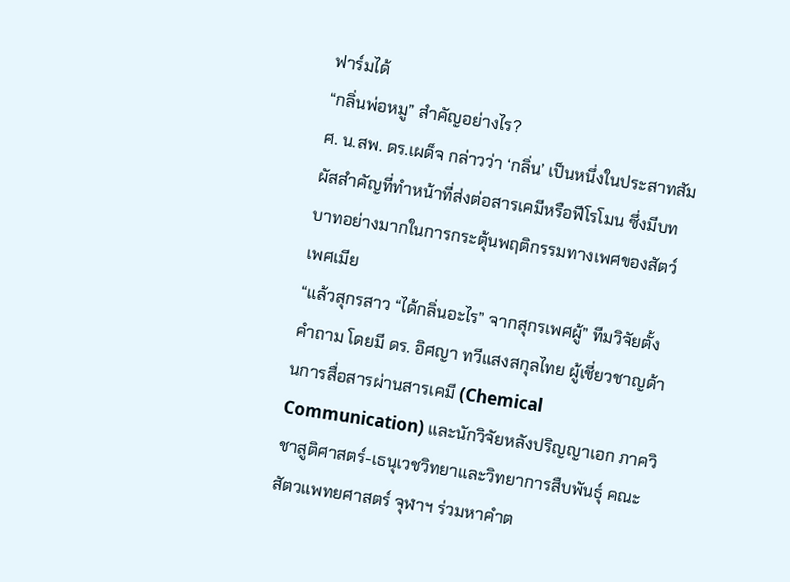ฟาร์มได้
“กลิ่นพ่อหมู” สำคัญอย่างไร?
ศ. น.สพ. ดร.เผด็จ กล่าวว่า ‘กลิ่น’ เป็นหนึ่งในประสาทสัมผัสสำคัญที่ทำหน้าที่ส่งต่อสารเคมีหรือฟีโรโมน ซึ่งมีบทบาทอย่างมากในการกระตุ้นพฤติกรรมทางเพศของสัตว์เพศเมีย
“แล้วสุกรสาว “ได้กลิ่นอะไร” จากสุกรเพศผู้” ทีมวิจัยตั้งคำถาม โดยมี ดร. อิศญา ทวีแสงสกุลไทย ผู้เชี่ยวชาญด้านการสื่อสารผ่านสารเคมี (Chemical Communication) และนักวิจัยหลังปริญญาเอก ภาควิชาสูติศาสตร์-เธนุเวชวิทยาและวิทยาการสืบพันธุ์ คณะสัตวแพทยศาสตร์ จุฬาฯ ร่วมหาคำต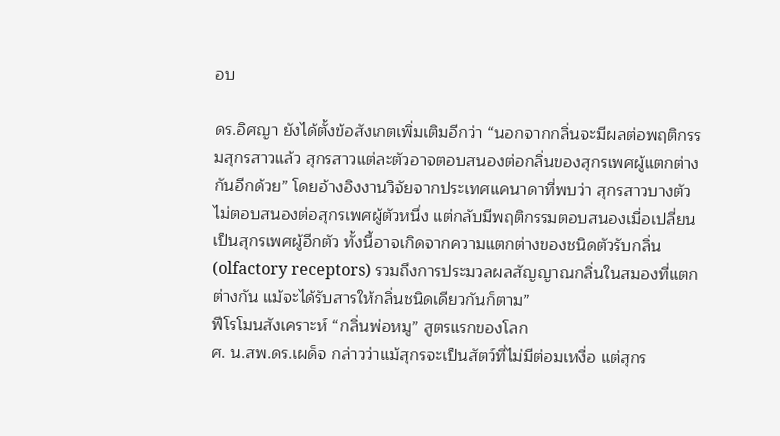อบ

ดร.อิศญา ยังได้ตั้งข้อสังเกตเพิ่มเติมอีกว่า “นอกจากกลิ่นจะมีผลต่อพฤติกรรมสุกรสาวแล้ว สุกรสาวแต่ละตัวอาจตอบสนองต่อกลิ่นของสุกรเพศผู้แตกต่างกันอีกด้วย” โดยอ้างอิงงานวิจัยจากประเทศแคนาดาที่พบว่า สุกรสาวบางตัวไม่ตอบสนองต่อสุกรเพศผู้ตัวหนึ่ง แต่กลับมีพฤติกรรมตอบสนองเมื่อเปลี่ยนเป็นสุกรเพศผู้อีกตัว ทั้งนี้อาจเกิดจากความแตกต่างของชนิดตัวรับกลิ่น (olfactory receptors) รวมถึงการประมวลผลสัญญาณกลิ่นในสมองที่แตกต่างกัน แม้จะได้รับสารให้กลิ่นชนิดเดียวกันก็ตาม”
ฟีโรโมนสังเคราะห์ “กลิ่นพ่อหมู” สูตรแรกของโลก
ศ. น.สพ.ดร.เผด็จ กล่าวว่าแม้สุกรจะเป็นสัตว์ที่ไม่มีต่อมเหงื่อ แต่สุกร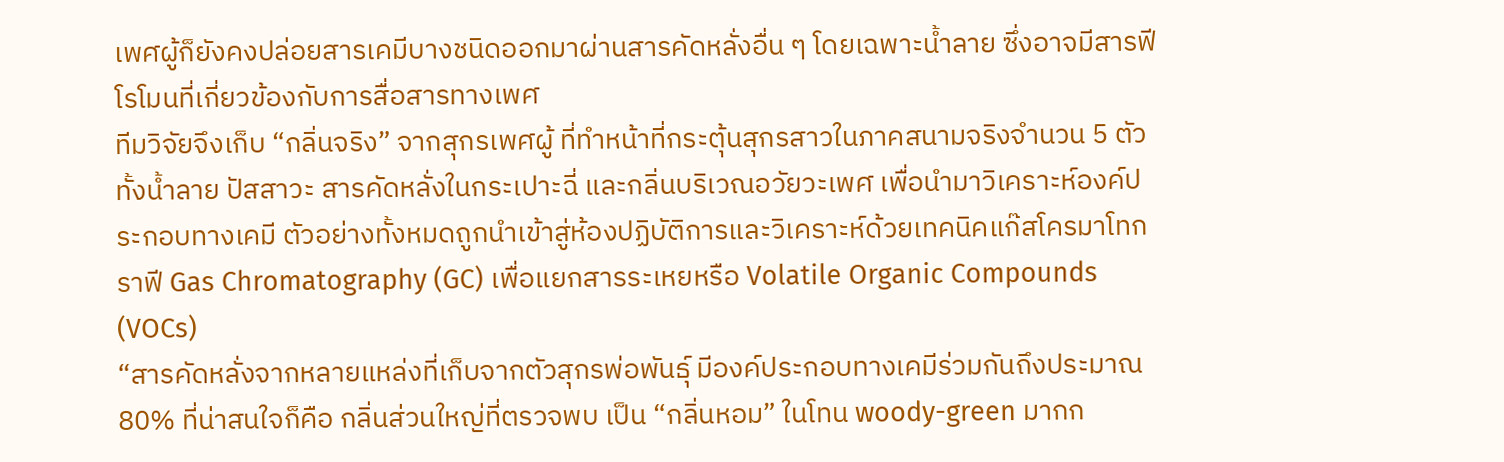เพศผู้ก็ยังคงปล่อยสารเคมีบางชนิดออกมาผ่านสารคัดหลั่งอื่น ๆ โดยเฉพาะน้ำลาย ซึ่งอาจมีสารฟีโรโมนที่เกี่ยวข้องกับการสื่อสารทางเพศ
ทีมวิจัยจึงเก็บ “กลิ่นจริง” จากสุกรเพศผู้ ที่ทำหน้าที่กระตุ้นสุกรสาวในภาคสนามจริงจำนวน 5 ตัว ทั้งน้ำลาย ปัสสาวะ สารคัดหลั่งในกระเปาะฉี่ และกลิ่นบริเวณอวัยวะเพศ เพื่อนำมาวิเคราะห์องค์ประกอบทางเคมี ตัวอย่างทั้งหมดถูกนำเข้าสู่ห้องปฏิบัติการและวิเคราะห์ด้วยเทคนิคแก๊สโครมาโทกราฟี Gas Chromatography (GC) เพื่อแยกสารระเหยหรือ Volatile Organic Compounds (VOCs)
“สารคัดหลั่งจากหลายแหล่งที่เก็บจากตัวสุกรพ่อพันธุ์ มีองค์ประกอบทางเคมีร่วมกันถึงประมาณ 80% ที่น่าสนใจก็คือ กลิ่นส่วนใหญ่ที่ตรวจพบ เป็น “กลิ่นหอม” ในโทน woody-green มากก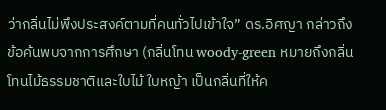ว่ากลิ่นไม่พึงประสงค์ตามที่คนทั่วไปเข้าใจ” ดร.อิศญา กล่าวถึงข้อค้นพบจากการศึกษา (กลิ่นโทน woody-green หมายถึงกลิ่นโทนไม้ธรรมชาติและใบไม้ ใบหญ้า เป็นกลิ่นที่ให้ค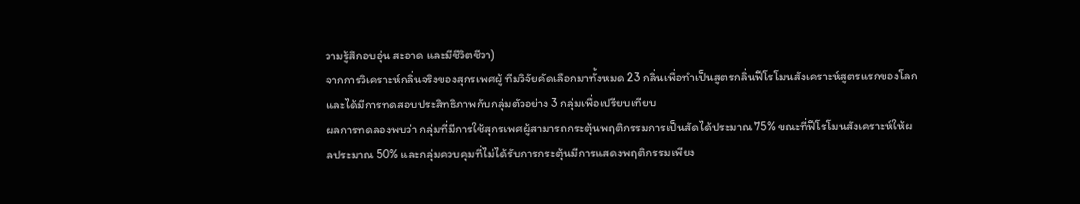วามรู้สึกอบอุ่น สะอาด และมีชีวิตชีวา)
จากการวิเคราะห์กลิ่นจริงของสุกรเพศผู้ ทีมวิจัยคัดเลือกมาทั้งหมด 23 กลิ่นเพื่อทำเป็นสูตรกลิ่นฟีโรโมนสังเคราะห์สูตรแรกของโลก และได้มีการทดสอบประสิทธิภาพกับกลุ่มตัวอย่าง 3 กลุ่มเพื่อเปรียบเทียบ
ผลการทดลองพบว่า กลุ่มที่มีการใช้สุกรเพศผู้สามารถกระตุ้นพฤติกรรมการเป็นสัดได้ประมาณ 75% ขณะที่ฟีโรโมนสังเคราะห์ให้ผลประมาณ 50% และกลุ่มควบคุมที่ไม่ได้รับการกระตุ้นมีการแสดงพฤติกรรมเพียง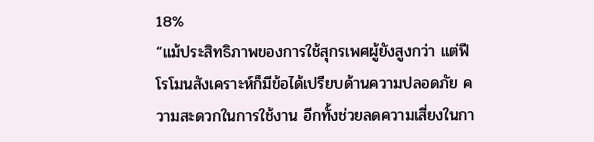18%
“แม้ประสิทธิภาพของการใช้สุกรเพศผู้ยังสูงกว่า แต่ฟีโรโมนสังเคราะห์ก็มีข้อได้เปรียบด้านความปลอดภัย ความสะดวกในการใช้งาน อีกทั้งช่วยลดความเสี่ยงในกา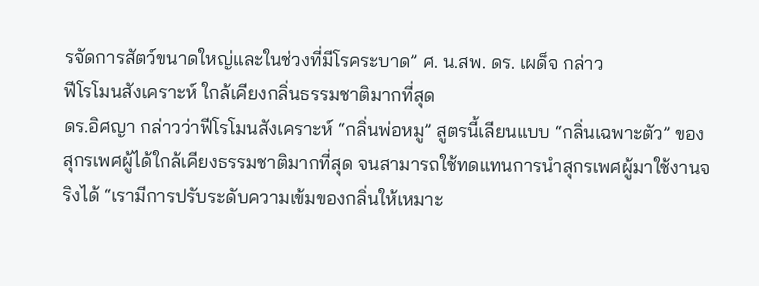รจัดการสัตว์ขนาดใหญ่และในช่วงที่มีโรคระบาด” ศ. น.สพ. ดร. เผด็จ กล่าว
ฟีโรโมนสังเคราะห์ ใกล้เคียงกลิ่นธรรมชาติมากที่สุด
ดร.อิศญา กล่าวว่าฟีโรโมนสังเคราะห์ “กลิ่นพ่อหมู” สูตรนี้เลียนแบบ “กลิ่นเฉพาะตัว” ของสุกรเพศผู้ได้ใกล้เคียงธรรมชาติมากที่สุด จนสามารถใช้ทดแทนการนำสุกรเพศผู้มาใช้งานจริงได้ “เรามีการปรับระดับความเข้มของกลิ่นให้เหมาะ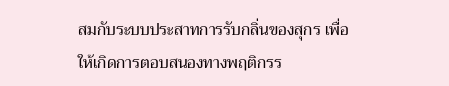สมกับระบบประสาทการรับกลิ่นของสุกร เพื่อให้เกิดการตอบสนองทางพฤติกรร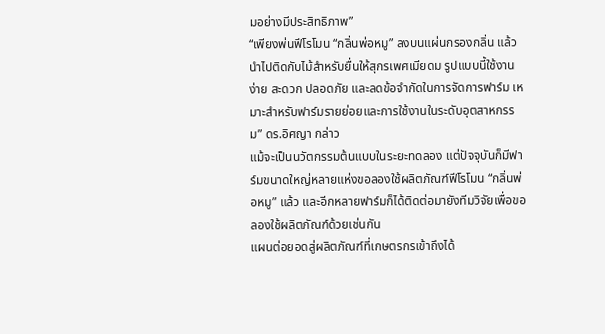มอย่างมีประสิทธิภาพ”
“เพียงพ่นฟีโรโมน “กลิ่นพ่อหมู” ลงบนแผ่นกรองกลิ่น แล้วนำไปติดกับไม้สำหรับยื่นให้สุกรเพศเมียดม รูปแบบนี้ใช้งานง่าย สะดวก ปลอดภัย และลดข้อจำกัดในการจัดการฟาร์ม เหมาะสำหรับฟาร์มรายย่อยและการใช้งานในระดับอุตสาหกรรม” ดร.อิศญา กล่าว
แม้จะเป็นนวัตกรรมต้นแบบในระยะทดลอง แต่ปัจจุบันก็มีฟาร์มขนาดใหญ่หลายแห่งขอลองใช้ผลิตภัณฑ์ฟีโรโมน “กลิ่นพ่อหมู” แล้ว และอีกหลายฟาร์มก็ได้ติดต่อมายังทีมวิจัยเพื่อขอลองใช้ผลิตภัณฑ์ด้วยเช่นกัน
แผนต่อยอดสู่ผลิตภัณฑ์ที่เกษตรกรเข้าถึงได้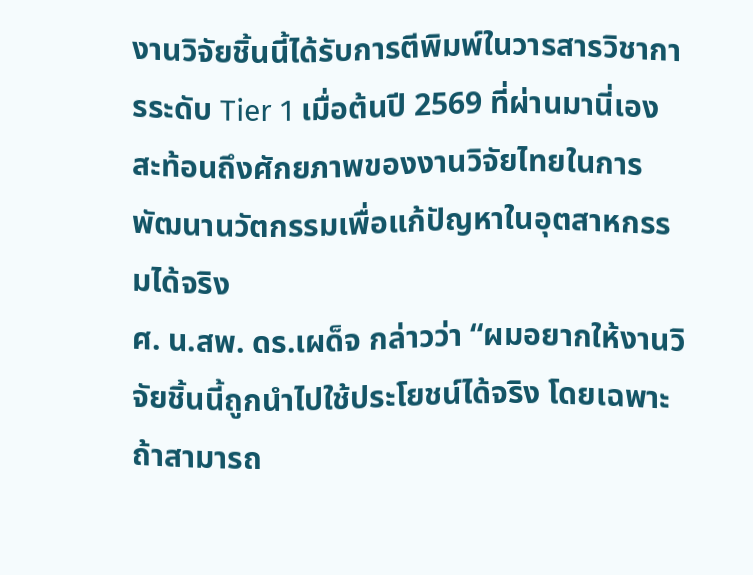งานวิจัยชิ้นนี้ได้รับการตีพิมพ์ในวารสารวิชาการระดับ Tier 1 เมื่อต้นปี 2569 ที่ผ่านมานี่เอง สะท้อนถึงศักยภาพของงานวิจัยไทยในการพัฒนานวัตกรรมเพื่อแก้ปัญหาในอุตสาหกรรมได้จริง
ศ. น.สพ. ดร.เผด็จ กล่าวว่า “ผมอยากให้งานวิจัยชิ้นนี้ถูกนำไปใช้ประโยชน์ได้จริง โดยเฉพาะถ้าสามารถ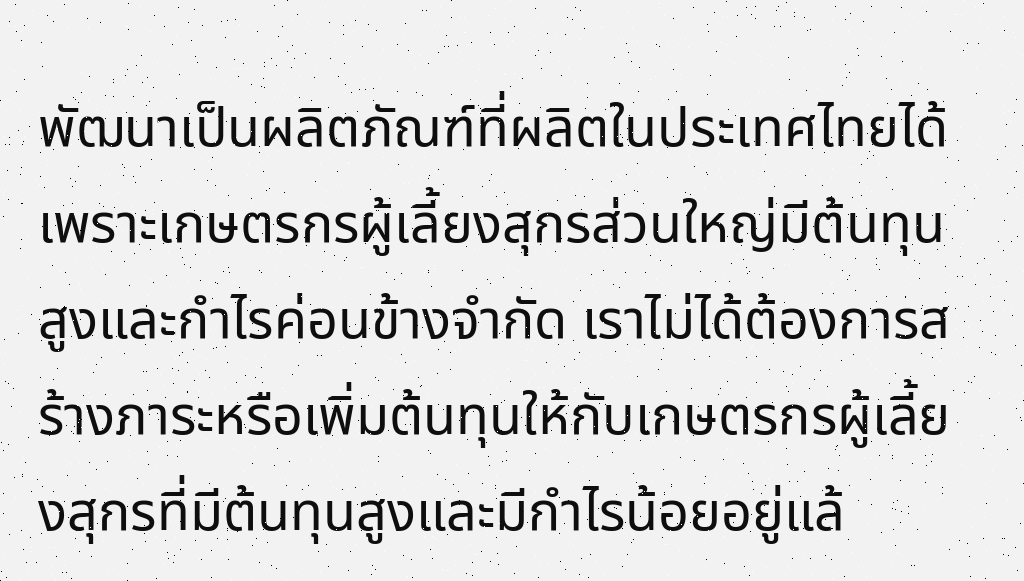พัฒนาเป็นผลิตภัณฑ์ที่ผลิตในประเทศไทยได้ เพราะเกษตรกรผู้เลี้ยงสุกรส่วนใหญ่มีต้นทุนสูงและกำไรค่อนข้างจำกัด เราไม่ได้ต้องการสร้างภาระหรือเพิ่มต้นทุนให้กับเกษตรกรผู้เลี้ยงสุกรที่มีต้นทุนสูงและมีกำไรน้อยอยู่แล้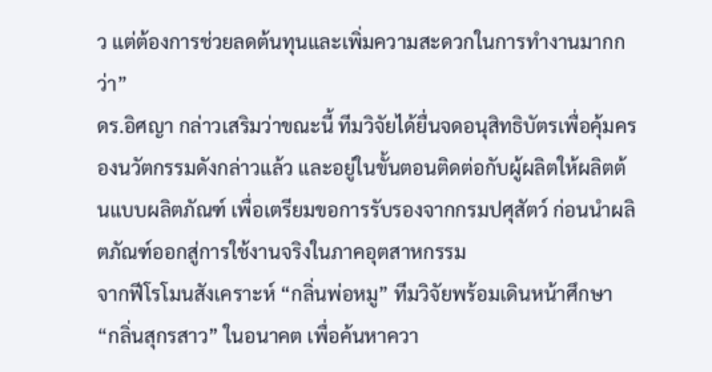ว แต่ต้องการช่วยลดต้นทุนและเพิ่มความสะดวกในการทำงานมากกว่า”
ดร.อิศญา กล่าวเสริมว่าขณะนี้ ทีมวิจัยได้ยื่นจดอนุสิทธิบัตรเพื่อคุ้มครองนวัตกรรมดังกล่าวแล้ว และอยู่ในขั้นตอนติดต่อกับผู้ผลิตให้ผลิตต้นแบบผลิตภัณฑ์ เพื่อเตรียมขอการรับรองจากกรมปศุสัตว์ ก่อนนำผลิตภัณฑ์ออกสู่การใช้งานจริงในภาคอุตสาหกรรม
จากฟีโรโมนสังเคราะห์ “กลิ่นพ่อหมู” ทีมวิจัยพร้อมเดินหน้าศึกษา “กลิ่นสุกรสาว” ในอนาคต เพื่อค้นหาควา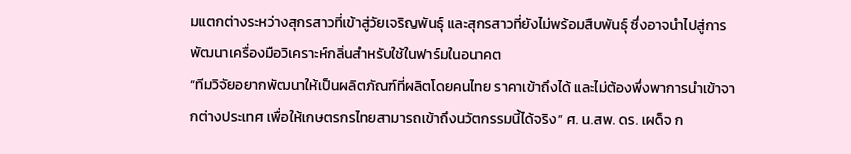มแตกต่างระหว่างสุกรสาวที่เข้าสู่วัยเจริญพันธุ์ และสุกรสาวที่ยังไม่พร้อมสืบพันธุ์ ซึ่งอาจนำไปสู่การพัฒนาเครื่องมือวิเคราะห์กลิ่นสำหรับใช้ในฟาร์มในอนาคต
“ทีมวิจัยอยากพัฒนาให้เป็นผลิตภัณฑ์ที่ผลิตโดยคนไทย ราคาเข้าถึงได้ และไม่ต้องพึ่งพาการนำเข้าจากต่างประเทศ เพื่อให้เกษตรกรไทยสามารถเข้าถึงนวัตกรรมนี้ได้จริง” ศ. น.สพ. ดร. เผด็จ ก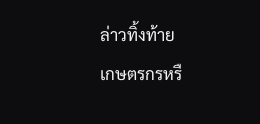ล่าวทิ้งท้าย
เกษตรกรหรื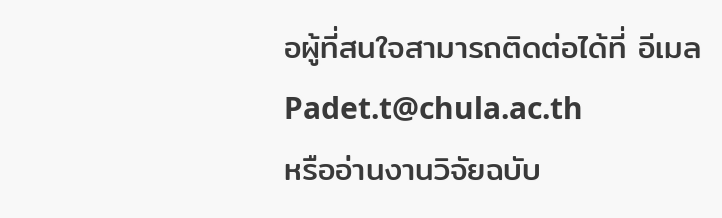อผู้ที่สนใจสามารถติดต่อได้ที่ อีเมล Padet.t@chula.ac.th
หรืออ่านงานวิจัยฉบับ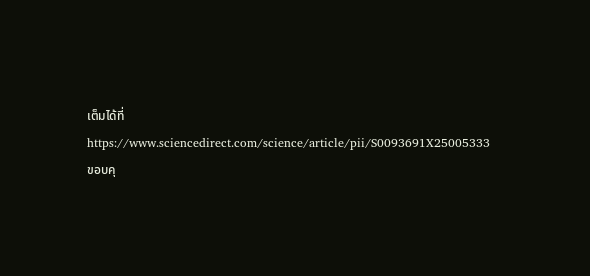เต็มได้ที่ https://www.sciencedirect.com/science/article/pii/S0093691X25005333
ขอบคุ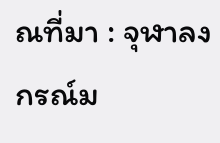ณที่มา : จุฬาลงกรณ์ม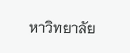หาวิทยาลัย